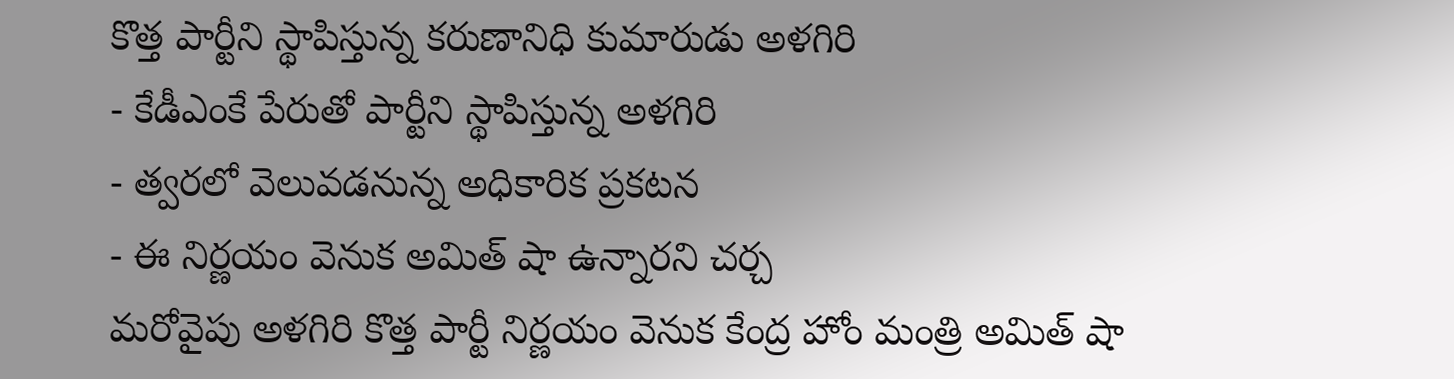కొత్త పార్టీని స్థాపిస్తున్న కరుణానిధి కుమారుడు అళగిరి
- కేడీఎంకే పేరుతో పార్టీని స్థాపిస్తున్న అళగిరి
- త్వరలో వెలువడనున్న అధికారిక ప్రకటన
- ఈ నిర్ణయం వెనుక అమిత్ షా ఉన్నారని చర్చ
మరోవైపు అళగిరి కొత్త పార్టీ నిర్ణయం వెనుక కేంద్ర హోం మంత్రి అమిత్ షా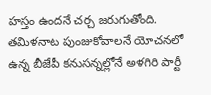హస్తం ఉందనే చర్చ జరుగుతోంది. తమిళనాట పుంజుకోవాలనే యోచనలో ఉన్న బీజేపీ కనుసన్నల్లోనే అళగిరి పార్టీ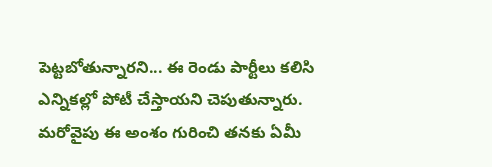పెట్టబోతున్నారని... ఈ రెండు పార్టీలు కలిసి ఎన్నికల్లో పోటీ చేస్తాయని చెపుతున్నారు. మరోవైపు ఈ అంశం గురించి తనకు ఏమీ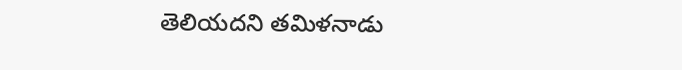తెలియదని తమిళనాడు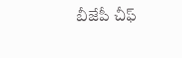బీజేపీ చీఫ్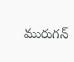మురుగన్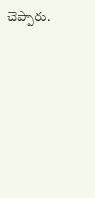చెప్పారు.